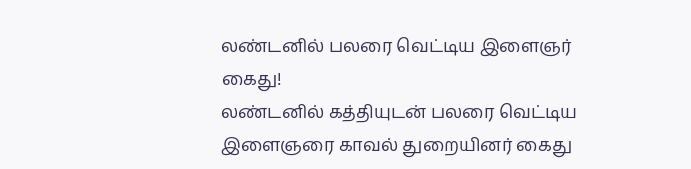லண்டனில் பலரை வெட்டிய இளைஞர் கைது!
லண்டனில் கத்தியுடன் பலரை வெட்டிய இளைஞரை காவல் துறையினர் கைது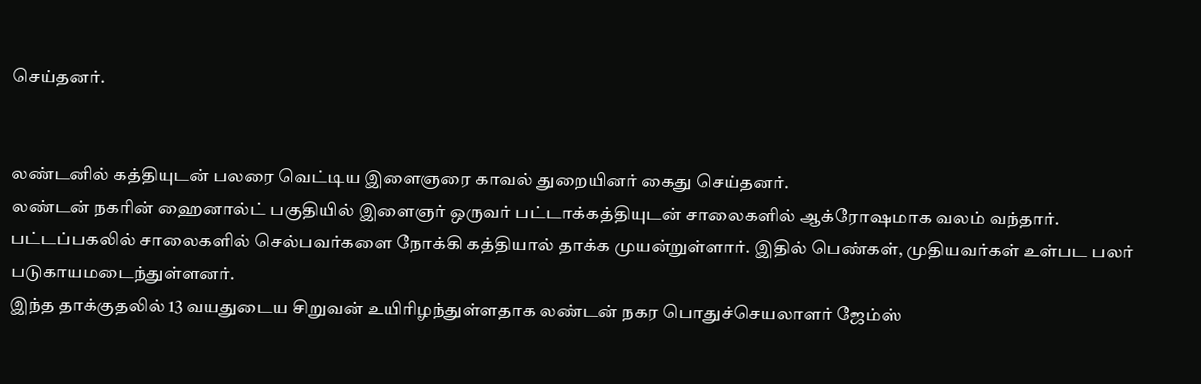செய்தனர்.


லண்டனில் கத்தியுடன் பலரை வெட்டிய இளைஞரை காவல் துறையினர் கைது செய்தனர்.
லண்டன் நகரின் ஹைனால்ட் பகுதியில் இளைஞர் ஒருவர் பட்டாக்கத்தியுடன் சாலைகளில் ஆக்ரோஷமாக வலம் வந்தார்.
பட்டப்பகலில் சாலைகளில் செல்பவர்களை நோக்கி கத்தியால் தாக்க முயன்றுள்ளார். இதில் பெண்கள், முதியவர்கள் உள்பட பலர் படுகாயமடைந்துள்ளனர்.
இந்த தாக்குதலில் 13 வயதுடைய சிறுவன் உயிரிழந்துள்ளதாக லண்டன் நகர பொதுச்செயலாளர் ஜேம்ஸ்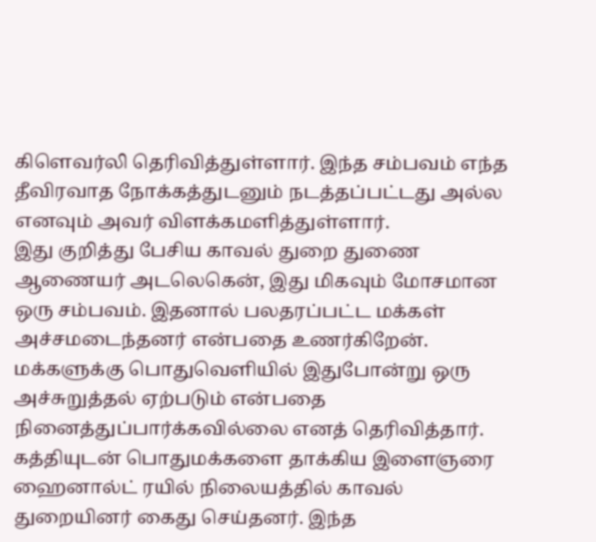கிளெவர்லி தெரிவித்துள்ளார். இந்த சம்பவம் எந்த தீவிரவாத நோக்கத்துடனும் நடத்தப்பட்டது அல்ல எனவும் அவர் விளக்கமளித்துள்ளார்.
இது குறித்து பேசிய காவல் துறை துணை ஆணையர் அடலெகென், இது மிகவும் மோசமான ஒரு சம்பவம். இதனால் பலதரப்பட்ட மக்கள் அச்சமடைந்தனர் என்பதை உணர்கிறேன். மக்களுக்கு பொதுவெளியில் இதுபோன்று ஒரு அச்சுறுத்தல் ஏற்படும் என்பதை நினைத்துப்பார்க்கவில்லை எனத் தெரிவித்தார்.
கத்தியுடன் பொதுமக்களை தாக்கிய இளைஞரை ஹைனால்ட் ரயில் நிலையத்தில் காவல் துறையினர் கைது செய்தனர். இந்த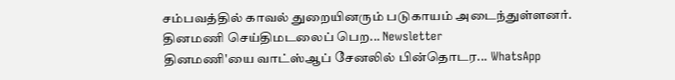சம்பவத்தில் காவல் துறையினரும் படுகாயம் அடைந்துள்ளனர்.
தினமணி செய்திமடலைப் பெற... Newsletter
தினமணி'யை வாட்ஸ்ஆப் சேனலில் பின்தொடர... WhatsApp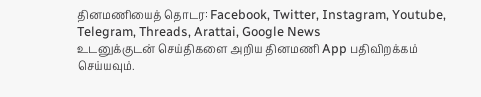தினமணியைத் தொடர: Facebook, Twitter, Instagram, Youtube, Telegram, Threads, Arattai, Google News
உடனுக்குடன் செய்திகளை அறிய தினமணி App பதிவிறக்கம் செய்யவும்.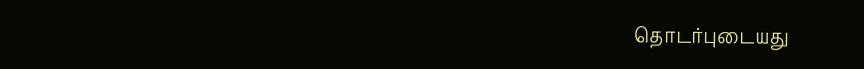தொடர்புடையது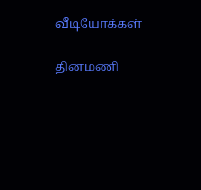வீடியோக்கள்

தினமணி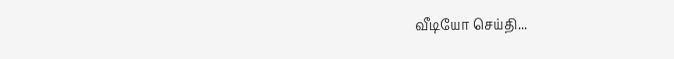வீடியோ செய்தி...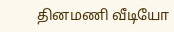தினமணி வீடியோ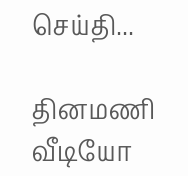செய்தி...

தினமணி வீடியோ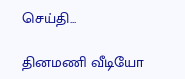செய்தி...

தினமணி வீடியோ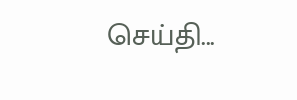செய்தி...